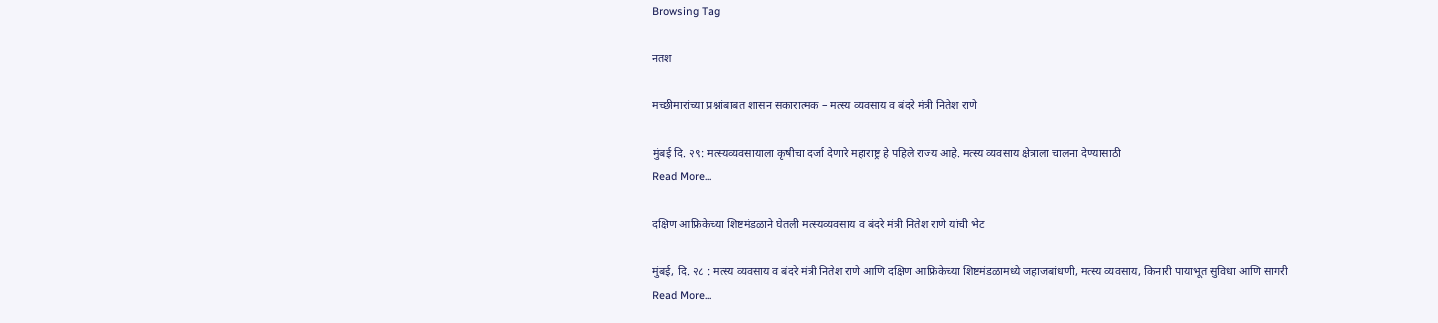Browsing Tag

नतश

मच्छीमारांच्या प्रश्नांबाबत शासन सकारात्मक – मत्स्य व्यवसाय व बंदरे मंत्री नितेश राणे

मुंबई दि. २९: मत्स्यव्यवसायाला कृषीचा दर्जा देणारे महाराष्ट्र हे पहिले राज्य आहे. मत्स्य व्यवसाय क्षेत्राला चालना देण्यासाठी
Read More...

दक्षिण आफ्रिकेच्या शिष्टमंडळाने घेतली मत्स्यव्यवसाय व बंदरे मंत्री नितेश राणे यांची भेट

मुंबई, दि. २८ : मत्स्य व्यवसाय व बंदरे मंत्री नितेश राणे आणि दक्षिण आफ्रिकेच्या शिष्टमंडळामध्ये जहाजबांधणी, मत्स्य व्यवसाय, किनारी पायाभूत सुविधा आणि सागरी
Read More...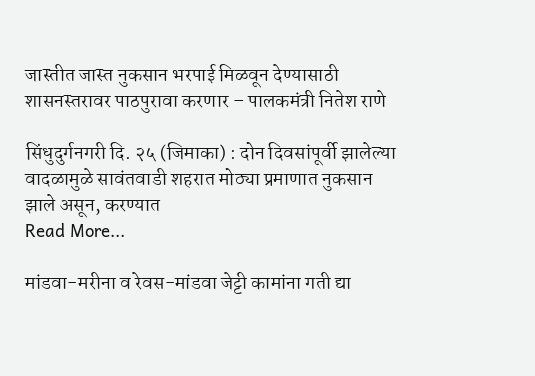जास्तीत जास्त नुकसान भरपाई मिळवून देण्यासाठी शासनस्तरावर पाठपुरावा करणार – पालकमंत्री नितेश राणे

सिंधुदुर्गनगरी दि. २५ (जिमाका) : दोन दिवसांपूर्वी झालेल्या वादळामुळे सावंतवाडी शहरात मोठ्या प्रमाणात नुकसान झाले असून, करण्यात
Read More...

मांडवा-मरीना व रेवस-मांडवा जेट्टी कामांना गती द्या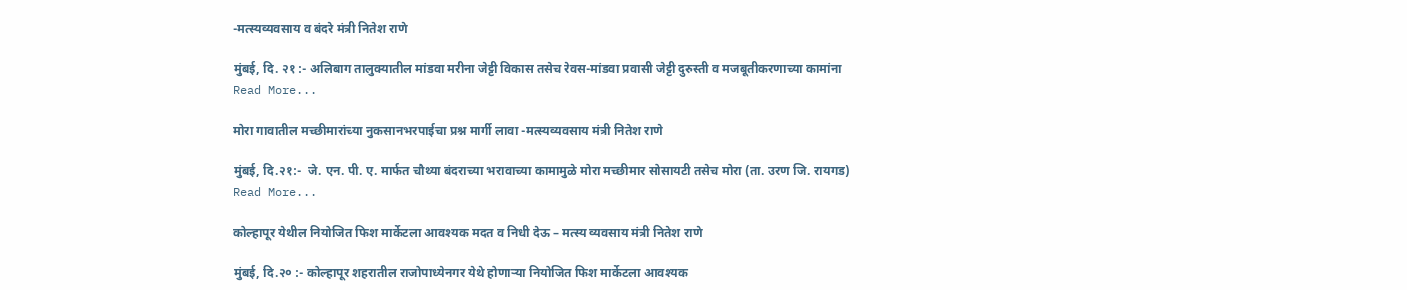-मत्स्यव्यवसाय व बंदरे मंत्री नितेश राणे

मुंबई, दि. २१ :- अलिबाग तालुक्यातील मांडवा मरीना जेट्टी विकास तसेच रेवस-मांडवा प्रवासी जेट्टी दुरुस्ती व मजबूतीकरणाच्या कामांना
Read More...

मोरा गावातील मच्छीमारांच्या नुकसानभरपाईचा प्रश्न मार्गी लावा -मत्स्यव्यवसाय मंत्री नितेश राणे

मुंबई, दि.२१:-  जे. एन. पी. ए. मार्फत चौथ्या बंदराच्या भरावाच्या कामामुळे मोरा मच्छीमार सोसायटी तसेच मोरा (ता. उरण जि. रायगड)
Read More...

कोल्हापूर येथील नियोजित फिश मार्केटला आवश्यक मदत व निधी देऊ – मत्स्य व्यवसाय मंत्री नितेश राणे

मुंबई, दि.२० :- कोल्हापूर शहरातील राजोपाध्येनगर येथे होणाऱ्या नियोजित फिश मार्केटला आवश्यक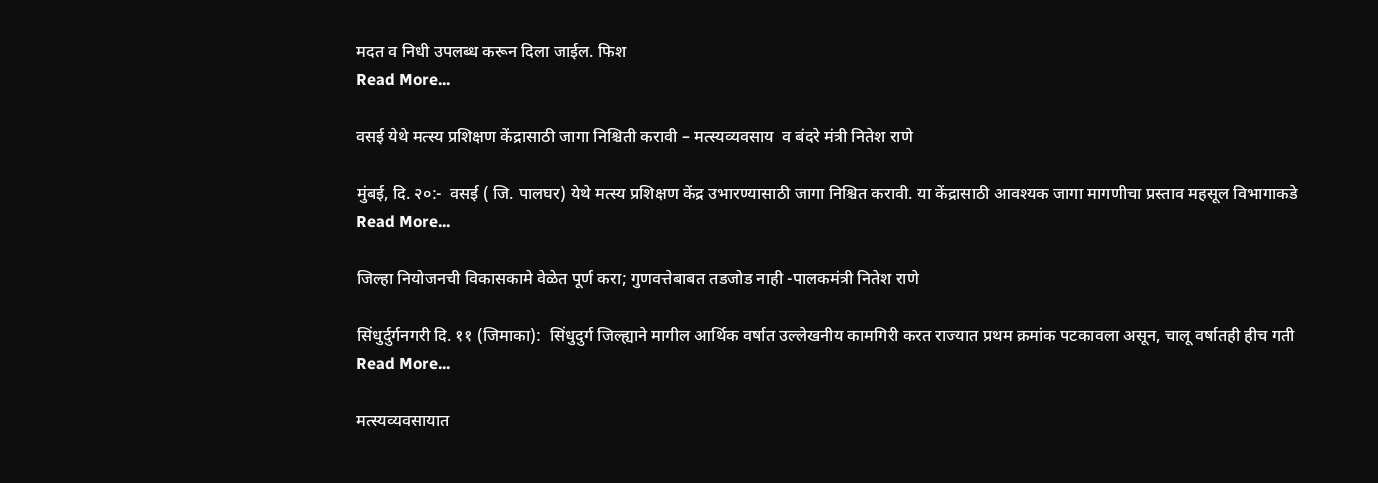मदत व निधी उपलब्ध करून दिला जाईल. फिश
Read More...

वसई येथे मत्स्य प्रशिक्षण केंद्रासाठी जागा निश्चिती करावी – मत्स्यव्यवसाय  व बंदरे मंत्री नितेश राणे

मुंबई, दि. २०:-  वसई ( जि. पालघर) येथे मत्स्य प्रशिक्षण केंद्र उभारण्यासाठी जागा निश्चित करावी. या केंद्रासाठी आवश्यक जागा मागणीचा प्रस्ताव महसूल विभागाकडे
Read More...

जिल्हा नियोजनची विकासकामे वेळेत पूर्ण करा; गुणवत्तेबाबत तडजोड नाही -पालकमंत्री नितेश राणे

सिंधुर्दुर्गनगरी दि. ११ (जिमाका):  सिंधुदुर्ग जिल्ह्याने मागील आर्थिक वर्षात उल्लेखनीय कामगिरी करत राज्यात प्रथम क्रमांक पटकावला असून, चालू वर्षातही हीच गती
Read More...

मत्स्यव्यवसायात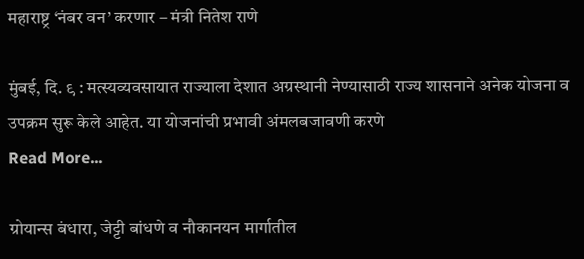महाराष्ट्र ‘नंबर वन’ करणार – मंत्री नितेश राणे

मुंबई, दि. ९ : मत्स्यव्यवसायात राज्याला देशात अग्रस्थानी नेण्यासाठी राज्य शासनाने अनेक योजना व उपक्रम सुरू केले आहेत. या योजनांची प्रभावी अंमलबजावणी करणे
Read More...

ग्रोयान्स बंधारा, जेट्टी बांधणे व नौकानयन मार्गातील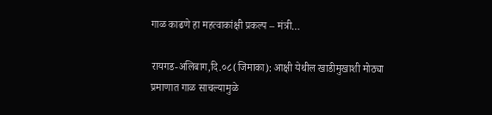गाळ काढणे हा महत्वाकांक्षी प्रकल्प – मंत्री…

रायगड-अलिबाग,दि.०८(जिमाका): आक्षी येथील खाडीमुखाशी मोठ्या प्रमाणात गाळ साचल्यामुळे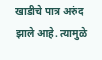खाडीचे पात्र अरुंद झाले आहे. त्यामुळे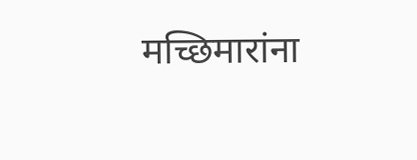मच्छिमारांना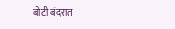बोटी बंदरात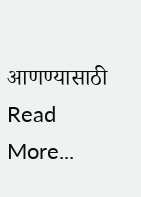आणण्यासाठी
Read More...